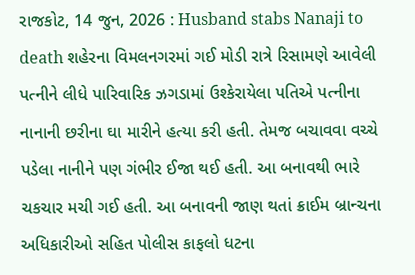રાજકોટ, 14 જુન, 2026 : Husband stabs Nanaji to death શહેરના વિમલનગરમાં ગઈ મોડી રાત્રે રિસામણે આવેલી પત્નીને લીધે પારિવારિક ઝગડામાં ઉશ્કેરાયેલા પતિએ પત્નીના નાનાની છરીના ઘા મારીને હત્યા કરી હતી. તેમજ બચાવવા વચ્ચે પડેલા નાનીને પણ ગંભીર ઈજા થઈ હતી. આ બનાવથી ભારે ચકચાર મચી ગઈ હતી. આ બનાવની જાણ થતાં ક્રાઈમ બ્રાન્ચના અધિકારીઓ સહિત પોલીસ કાફલો ધટના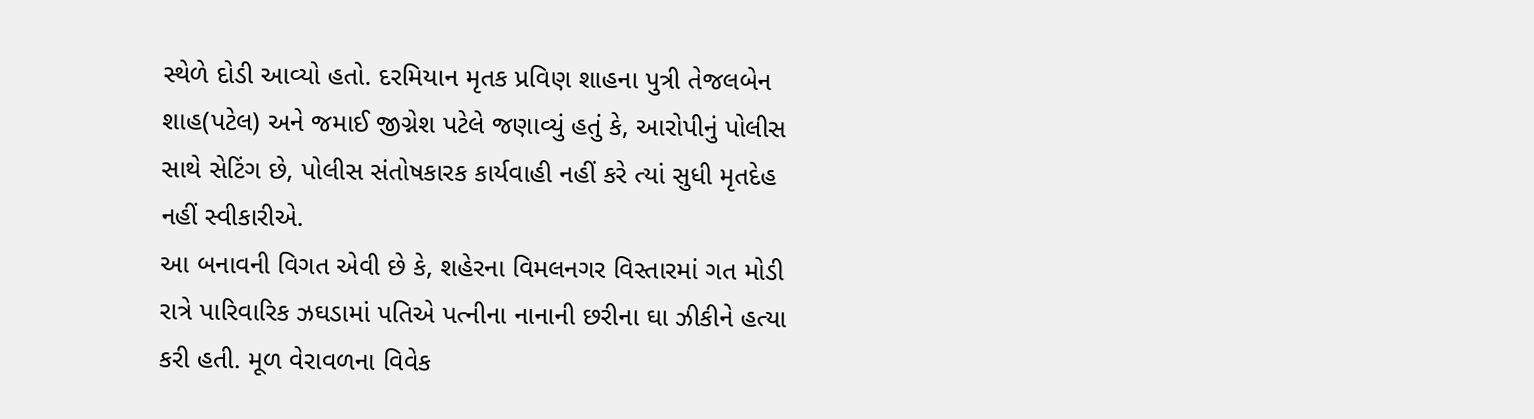સ્થેળે દોડી આવ્યો હતો. દરમિયાન મૃતક પ્રવિણ શાહના પુત્રી તેજલબેન શાહ(પટેલ) અને જમાઈ જીગ્નેશ પટેલે જણાવ્યું હતું કે, આરોપીનું પોલીસ સાથે સેટિંગ છે, પોલીસ સંતોષકારક કાર્યવાહી નહીં કરે ત્યાં સુધી મૃતદેહ નહીં સ્વીકારીએ.
આ બનાવની વિગત એવી છે કે, શહેરના વિમલનગર વિસ્તારમાં ગત મોડી રાત્રે પારિવારિક ઝઘડામાં પતિએ પત્નીના નાનાની છરીના ઘા ઝીકીને હત્યા કરી હતી. મૂળ વેરાવળના વિવેક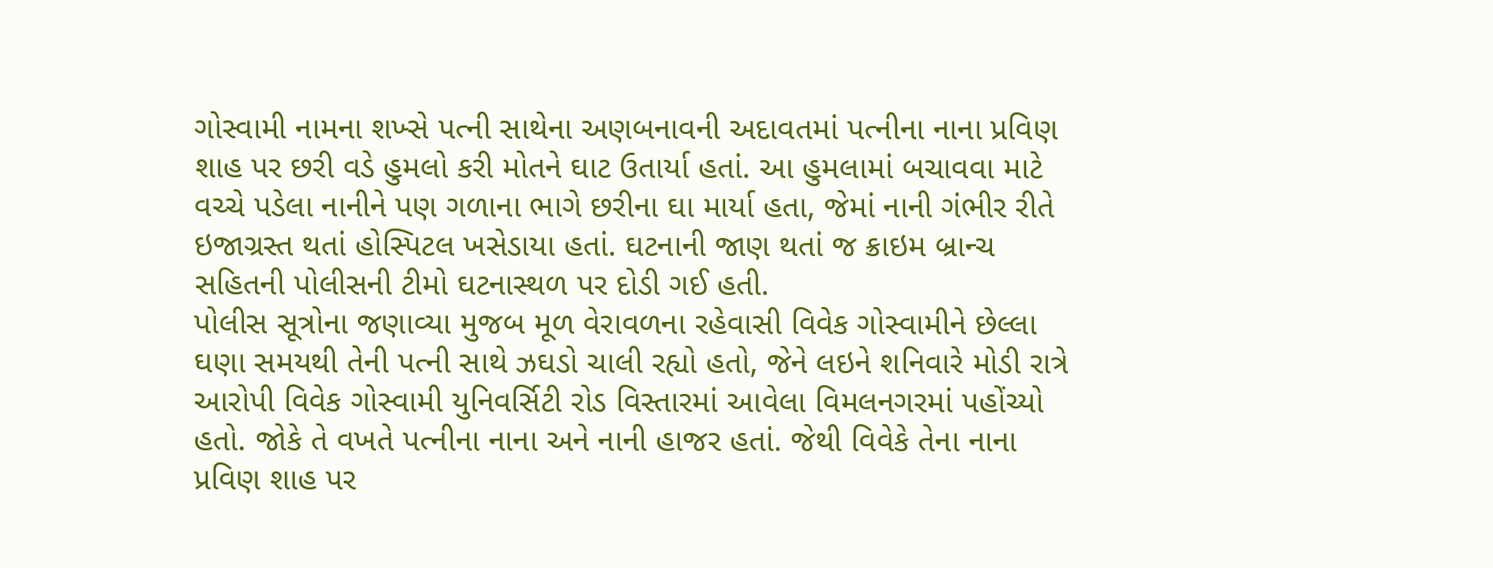ગોસ્વામી નામના શખ્સે પત્ની સાથેના અણબનાવની અદાવતમાં પત્નીના નાના પ્રવિણ શાહ પર છરી વડે હુમલો કરી મોતને ઘાટ ઉતાર્યા હતાં. આ હુમલામાં બચાવવા માટે વચ્ચે પડેલા નાનીને પણ ગળાના ભાગે છરીના ઘા માર્યા હતા, જેમાં નાની ગંભીર રીતે ઇજાગ્રસ્ત થતાં હોસ્પિટલ ખસેડાયા હતાં. ઘટનાની જાણ થતાં જ ક્રાઇમ બ્રાન્ચ સહિતની પોલીસની ટીમો ઘટનાસ્થળ પર દોડી ગઈ હતી.
પોલીસ સૂત્રોના જણાવ્યા મુજબ મૂળ વેરાવળના રહેવાસી વિવેક ગોસ્વામીને છેલ્લા ઘણા સમયથી તેની પત્ની સાથે ઝઘડો ચાલી રહ્યો હતો, જેને લઇને શનિવારે મોડી રાત્રે આરોપી વિવેક ગોસ્વામી યુનિવર્સિટી રોડ વિસ્તારમાં આવેલા વિમલનગરમાં પહોંચ્યો હતો. જોકે તે વખતે પત્નીના નાના અને નાની હાજર હતાં. જેથી વિવેકે તેના નાના પ્રવિણ શાહ પર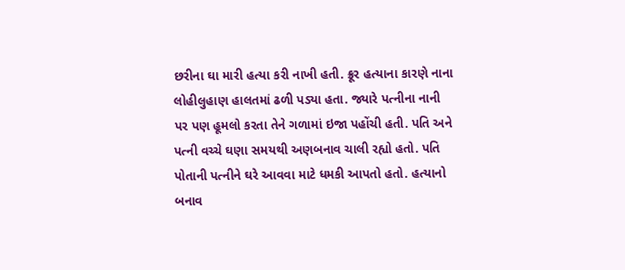છરીના ઘા મારી હત્યા કરી નાખી હતી. ક્રૂર હત્યાના કારણે નાના લોહીલુહાણ હાલતમાં ઢળી પડ્યા હતા. જ્યારે પત્નીના નાની પર પણ હૂમલો કરતા તેને ગળામાં ઇજા પહોંચી હતી. પતિ અને પત્ની વચ્ચે ઘણા સમયથી અણબનાવ ચાલી રહ્યો હતો. પતિ પોતાની પત્નીને ઘરે આવવા માટે ધમકી આપતો હતો. હત્યાનો બનાવ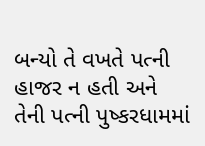બન્યો તે વખતે પત્ની હાજર ન હતી અને તેની પત્ની પુષ્કરધામમાં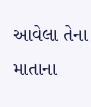આવેલા તેના માતાના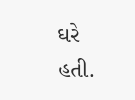ઘરે હતી.